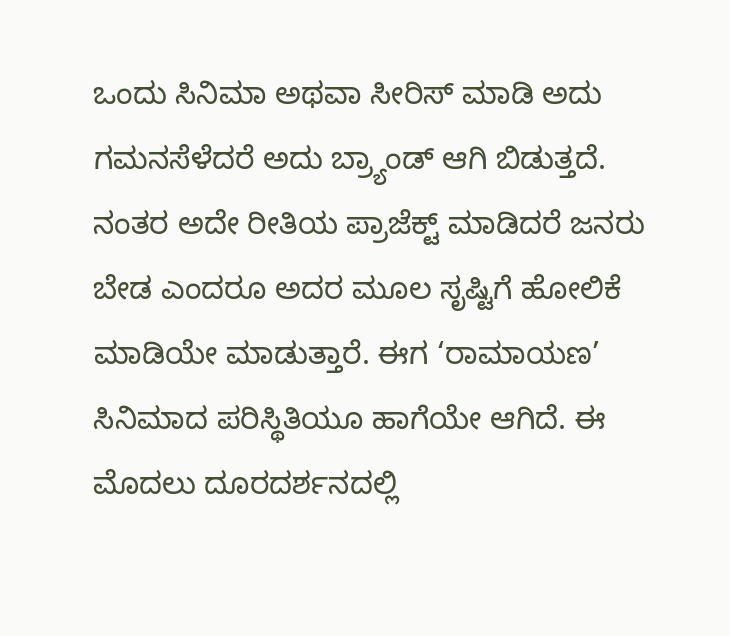ಒಂದು ಸಿನಿಮಾ ಅಥವಾ ಸೀರಿಸ್ ಮಾಡಿ ಅದು ಗಮನಸೆಳೆದರೆ ಅದು ಬ್ರ್ಯಾಂಡ್ ಆಗಿ ಬಿಡುತ್ತದೆ. ನಂತರ ಅದೇ ರೀತಿಯ ಪ್ರಾಜೆಕ್ಟ್ ಮಾಡಿದರೆ ಜನರು ಬೇಡ ಎಂದರೂ ಅದರ ಮೂಲ ಸೃಷ್ಟಿಗೆ ಹೋಲಿಕೆ ಮಾಡಿಯೇ ಮಾಡುತ್ತಾರೆ. ಈಗ ‘ರಾಮಾಯಣ’ ಸಿನಿಮಾದ ಪರಿಸ್ಥಿತಿಯೂ ಹಾಗೆಯೇ ಆಗಿದೆ. ಈ ಮೊದಲು ದೂರದರ್ಶನದಲ್ಲಿ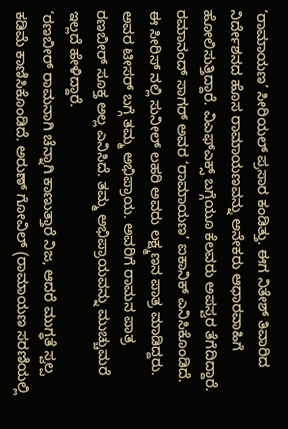‘ರಾಮಾಯಣ’ ಸೀರಿಯಲ್ ಪ್ರಸಾರ ಕಂಡಿತ್ತು. ಈಗ ನಿತೇಶ್ ತಿವಾರಿದ ನಿರ್ದೇಶನದ ಹೊಸ ರಾಮಾಯಣವನ್ನು ಅನೇಕರು ಆಧಾರವಾಹಿಗೆ ಹೋಲಿಸುತ್ತಿದ್ದಾರೆ. ವಿಎಫ್ಎಕ್ಸ್ ಬಗ್ಗೆಯೂ ಕೆಲವರು ಅಪಸ್ವರ ತೆಗೆದಿದ್ದಾರೆ.
ರಮಾನಂದ್ ಸಾಗರ್ ಅವರ ‘ರಾಮಾಯಣ’ ಐಕಾನಿಕ್ ಎನಿಸಿಕೊಂಡಿದೆ. ಈ ಸೀರಿಸ್ ನಲ್ಲಿ ಸುನೀಲ್ ಲಹರಿ ಅವರು ಲಕ್ಷ್ಮಣನ ಪಾತ್ರ ಮಾಡಿದ್ದರು. ಅವರ ಟೀಸರ್ ಬಗ್ಗೆ ತಮ್ಮ ಅಭಿಪ್ರಾಯ. ಅವರಿಗೆ ರಾಮನ ಪಾತ್ರ ರಣಬೀರ್ ಸೂಕ್ತ ಅಲ್ಲ ಎನಿಸಿದೆ. ತಮ್ಮ ಅಭಿಪ್ರಾಯವನ್ನು ಮುಚ್ಚುಮರೆ ಇಲ್ಲದೆ ಹೇಳಿದ್ದಾರೆ.
‘ರಣಬೀರ್ ರಾಮನಾಗಿ ಚೆನ್ನಾಗಿ ಕಾಣುತ್ತಾರೆ ನಿಜ, ಆದರೆ ಮುಗ್ಧತೆ ಸ್ವಲ್ಪ ಕಡಿಮೆ ಕಾಣಿಸಿಕೊಂಡಿದೆ. ಅರುಣ್ ಗೋವಿಲ್ (ರಾಮಾಯಣ ಸರಣಿಯಲ್ಲಿ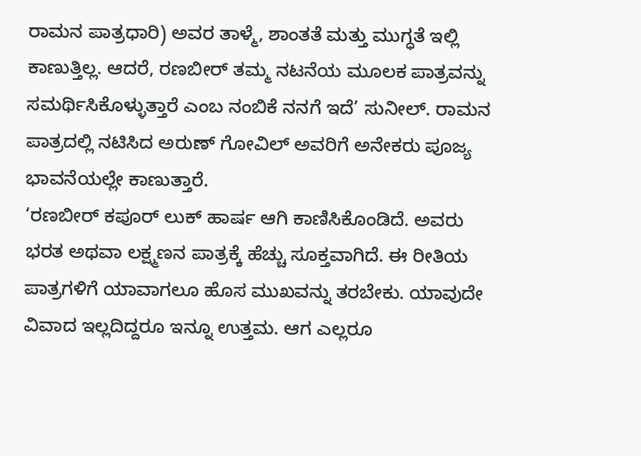ರಾಮನ ಪಾತ್ರಧಾರಿ) ಅವರ ತಾಳ್ಮೆ, ಶಾಂತತೆ ಮತ್ತು ಮುಗ್ಧತೆ ಇಲ್ಲಿ ಕಾಣುತ್ತಿಲ್ಲ. ಆದರೆ, ರಣಬೀರ್ ತಮ್ಮ ನಟನೆಯ ಮೂಲಕ ಪಾತ್ರವನ್ನು ಸಮರ್ಥಿಸಿಕೊಳ್ಳುತ್ತಾರೆ ಎಂಬ ನಂಬಿಕೆ ನನಗೆ ಇದೆ’ ಸುನೀಲ್. ರಾಮನ ಪಾತ್ರದಲ್ಲಿ ನಟಿಸಿದ ಅರುಣ್ ಗೋವಿಲ್ ಅವರಿಗೆ ಅನೇಕರು ಪೂಜ್ಯ ಭಾವನೆಯಲ್ಲೇ ಕಾಣುತ್ತಾರೆ.
‘ರಣಬೀರ್ ಕಪೂರ್ ಲುಕ್ ಹಾರ್ಷ ಆಗಿ ಕಾಣಿಸಿಕೊಂಡಿದೆ. ಅವರು ಭರತ ಅಥವಾ ಲಕ್ಷ್ಮಣನ ಪಾತ್ರಕ್ಕೆ ಹೆಚ್ಚು ಸೂಕ್ತವಾಗಿದೆ. ಈ ರೀತಿಯ ಪಾತ್ರಗಳಿಗೆ ಯಾವಾಗಲೂ ಹೊಸ ಮುಖವನ್ನು ತರಬೇಕು. ಯಾವುದೇ ವಿವಾದ ಇಲ್ಲದಿದ್ದರೂ ಇನ್ನೂ ಉತ್ತಮ. ಆಗ ಎಲ್ಲರೂ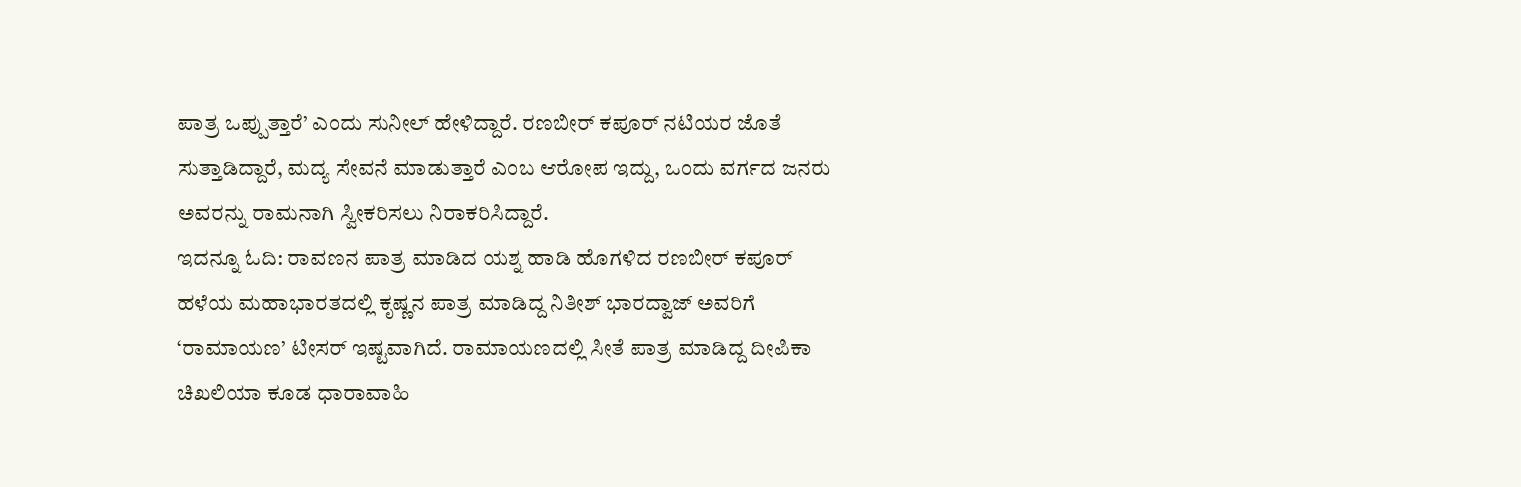ಪಾತ್ರ ಒಪ್ಪುತ್ತಾರೆ’ ಎಂದು ಸುನೀಲ್ ಹೇಳಿದ್ದಾರೆ. ರಣಬೀರ್ ಕಪೂರ್ ನಟಿಯರ ಜೊತೆ ಸುತ್ತಾಡಿದ್ದಾರೆ, ಮದ್ಯ ಸೇವನೆ ಮಾಡುತ್ತಾರೆ ಎಂಬ ಆರೋಪ ಇದ್ದು, ಒಂದು ವರ್ಗದ ಜನರು ಅವರನ್ನು ರಾಮನಾಗಿ ಸ್ವೀಕರಿಸಲು ನಿರಾಕರಿಸಿದ್ದಾರೆ.
ಇದನ್ನೂ ಓದಿ: ರಾವಣನ ಪಾತ್ರ ಮಾಡಿದ ಯಶ್ನ ಹಾಡಿ ಹೊಗಳಿದ ರಣಬೀರ್ ಕಪೂರ್
ಹಳೆಯ ಮಹಾಭಾರತದಲ್ಲಿ ಕೃಷ್ಣನ ಪಾತ್ರ ಮಾಡಿದ್ದ ನಿತೀಶ್ ಭಾರದ್ವಾಜ್ ಅವರಿಗೆ ‘ರಾಮಾಯಣ’ ಟೀಸರ್ ಇಷ್ಟವಾಗಿದೆ. ರಾಮಾಯಣದಲ್ಲಿ ಸೀತೆ ಪಾತ್ರ ಮಾಡಿದ್ದ ದೀಪಿಕಾ ಚಿಖಲಿಯಾ ಕೂಡ ಧಾರಾವಾಹಿ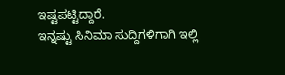ಇಷ್ಟಪಟ್ಟಿದ್ದಾರೆ.
ಇನ್ನಷ್ಟು ಸಿನಿಮಾ ಸುದ್ದಿಗಳಿಗಾಗಿ ಇಲ್ಲಿ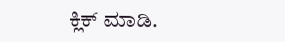ಕ್ಲಿಕ್ ಮಾಡಿ.